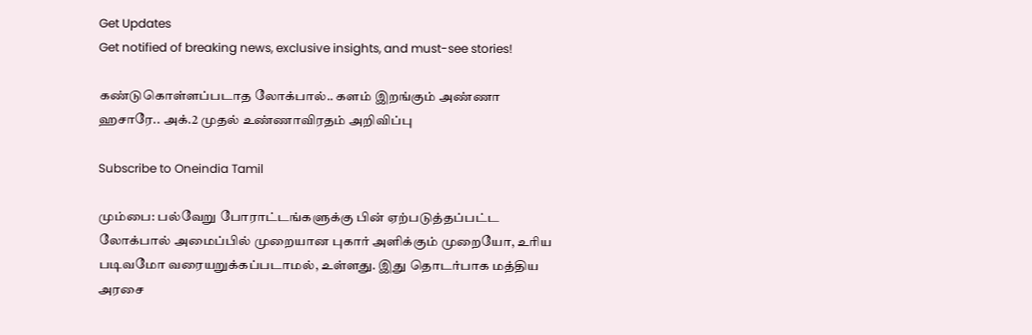Get Updates
Get notified of breaking news, exclusive insights, and must-see stories!

கண்டுகொள்ளப்படாத லோக்பால்.. களம் இறங்கும் அண்ணா ஹசாரே.. அக்.2 முதல் உண்ணாவிரதம் அறிவிப்பு

Subscribe to Oneindia Tamil

மும்பை: பல்வேறு போராட்டங்களுக்கு பின் ஏற்படுத்தப்பட்ட லோக்பால் அமைப்பில் முறையான புகார் அளிக்கும் முறையோ, உரிய படிவமோ வரையறுக்கப்படாமல், உள்ளது. இது தொடர்பாக மத்திய அரசை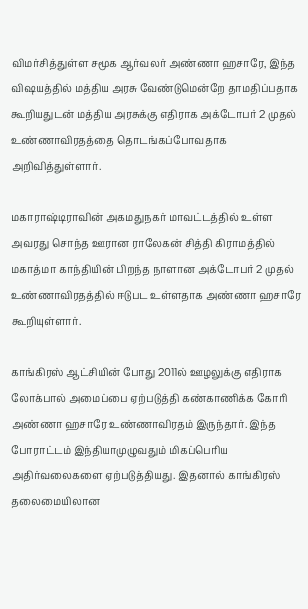விமர்சித்துள்ள சமூக ஆர்வலர் அண்ணா ஹசாரே, இந்த விஷயத்தில் மத்திய அரசு வேண்டுமென்றே தாமதிப்பதாக கூறியதுடன் மத்திய அரசுக்கு எதிராக அக்டோபர் 2 முதல் உண்ணாவிரதத்தை தொடங்கப்போவதாக அறிவித்துள்ளார்.

மகாராஷ்டிராவின் அகமதுநகர் மாவட்டத்தில் உள்ள அவரது சொந்த ஊரான ராலேகன் சித்தி கிராமத்தில் மகாத்மா காந்தியின் பிறந்த நாளான அக்டோபர் 2 முதல் உண்ணாவிரதத்தில் ஈடுபட உள்ளதாக அண்ணா ஹசாரே கூறியுள்ளார்.

காங்கிரஸ் ஆட்சியின் போது 2011ல் ஊழலுக்கு எதிராக லோக்பால் அமைப்பை ஏற்படுத்தி கண்காணிக்க கோரி அண்ணா ஹசாரே உண்ணாவிரதம் இருந்தார். இந்த போராட்டம் இந்தியாமுழுவதும் மிகப்பெரிய அதிர்வலைகளை ஏற்படுத்தியது. இதனால் காங்கிரஸ் தலைமையிலான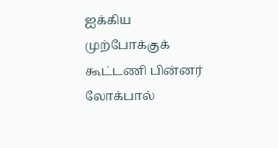ஐக்கிய முற்போக்குக் கூட்டணி பின்னர் லோக்பால்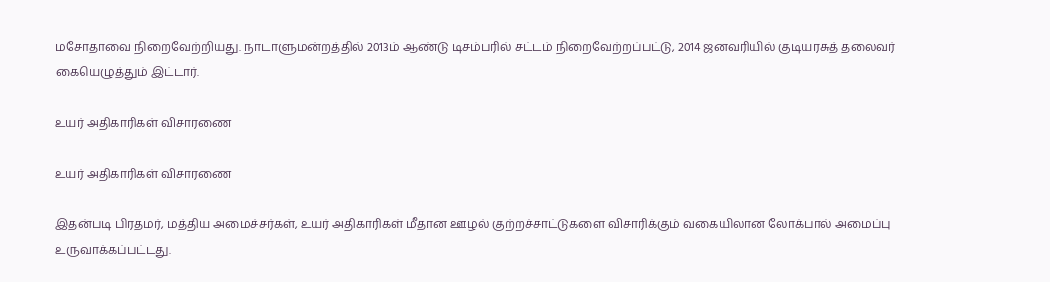மசோதாவை நிறைவேற்றியது. நாடாளுமன்றத்தில் 2013ம் ஆண்டு டிசம்பரில் சட்டம் நிறைவேற்றப்பட்டு, 2014 ஜனவரியில் குடியரசுத் தலைவர் கையெழுத்தும் இட்டார்.

உயர் அதிகாரிகள் விசாரணை

உயர் அதிகாரிகள் விசாரணை

இதன்படி பிரதமர், மத்திய அமைச்சர்கள், உயர் அதிகாரிகள் மீதான ஊழல் குற்றச்சாட்டுகளை விசாரிக்கும் வகையிலான லோக்பால் அமைப்பு உருவாக்கப்பட்டது.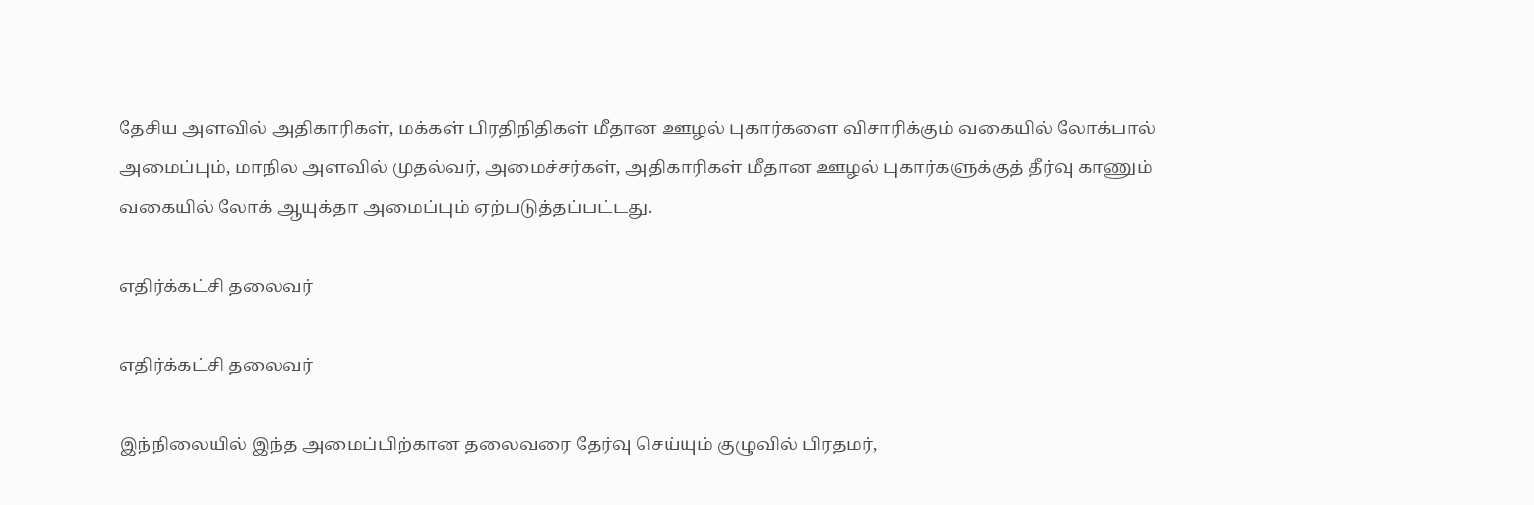தேசிய அளவில் அதிகாரிகள், மக்கள் பிரதிநிதிகள் மீதான ஊழல் புகார்களை விசாரிக்கும் வகையில் லோக்பால் அமைப்பும், மாநில அளவில் முதல்வர், அமைச்சர்கள், அதிகாரிகள் மீதான ஊழல் புகார்களுக்குத் தீர்வு காணும் வகையில் லோக் ஆயுக்தா அமைப்பும் ஏற்படுத்தப்பட்டது.

எதிர்க்கட்சி தலைவர்

எதிர்க்கட்சி தலைவர்

இந்நிலையில் இந்த அமைப்பிற்கான தலைவரை தேர்வு செய்யும் குழுவில் பிரதமர்,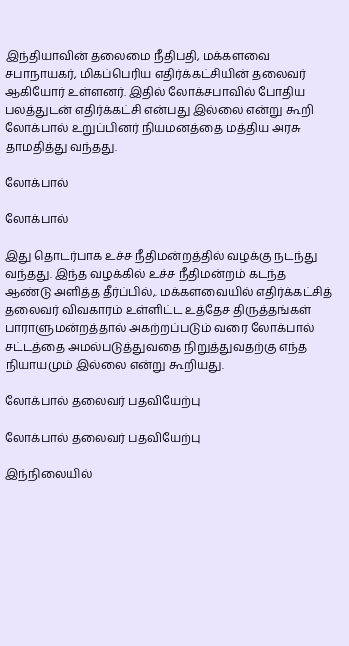இந்தியாவின் தலைமை நீதிபதி, மக்களவை சபாநாயகர், மிகப்பெரிய எதிர்க்கட்சியின் தலைவர் ஆகியோர் உள்ளனர். இதில் லோக்சபாவில் போதிய பலத்துடன் எதிர்க்கட்சி என்பது இல்லை என்று கூறி லோக்பால் உறுப்பினர் நியமனத்தை மத்திய அரசு தாமதித்து வந்தது.

லோக்பால்

லோக்பால்

இது தொடர்பாக உச்ச நீதிமன்றத்தில் வழக்கு நடந்து வந்தது. இந்த வழக்கில் உச்ச நீதிமன்றம் கடந்த ஆண்டு அளித்த தீர்ப்பில்,. மக்களவையில் எதிர்க்கட்சித் தலைவர் விவகாரம் உள்ளிட்ட உத்தேச திருத்தங்கள் பாராளுமன்றத்தால் அகற்றப்படும் வரை லோக்பால் சட்டத்தை அமல்படுத்துவதை நிறுத்துவதற்கு எந்த நியாயமும் இல்லை என்று கூறியது.

லோக்பால் தலைவர் பதவியேற்பு

லோக்பால் தலைவர் பதவியேற்பு

இந்நிலையில்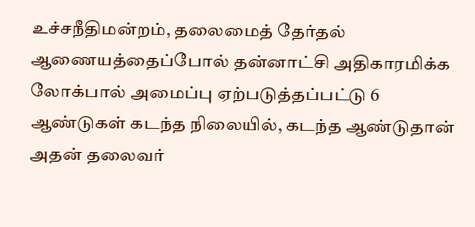உச்சநீதிமன்றம், தலைமைத் தேர்தல் ஆணையத்தைப்போல் தன்னாட்சி அதிகாரமிக்க லோக்பால் அமைப்பு ஏற்படுத்தப்பட்டு 6 ஆண்டுகள் கடந்த நிலையில், கடந்த ஆண்டுதான் அதன் தலைவர்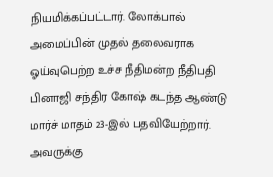நியமிக்கப்பட்டார். லோக்பால் அமைப்பின் முதல் தலைவராக ஓய்வுபெற்ற உச்ச நீதிமன்ற நீதிபதி பினாஜி சந்திர கோஷ் கடந்த ஆண்டு மார்ச் மாதம் 23-இல் பதவியேற்றார். அவருக்கு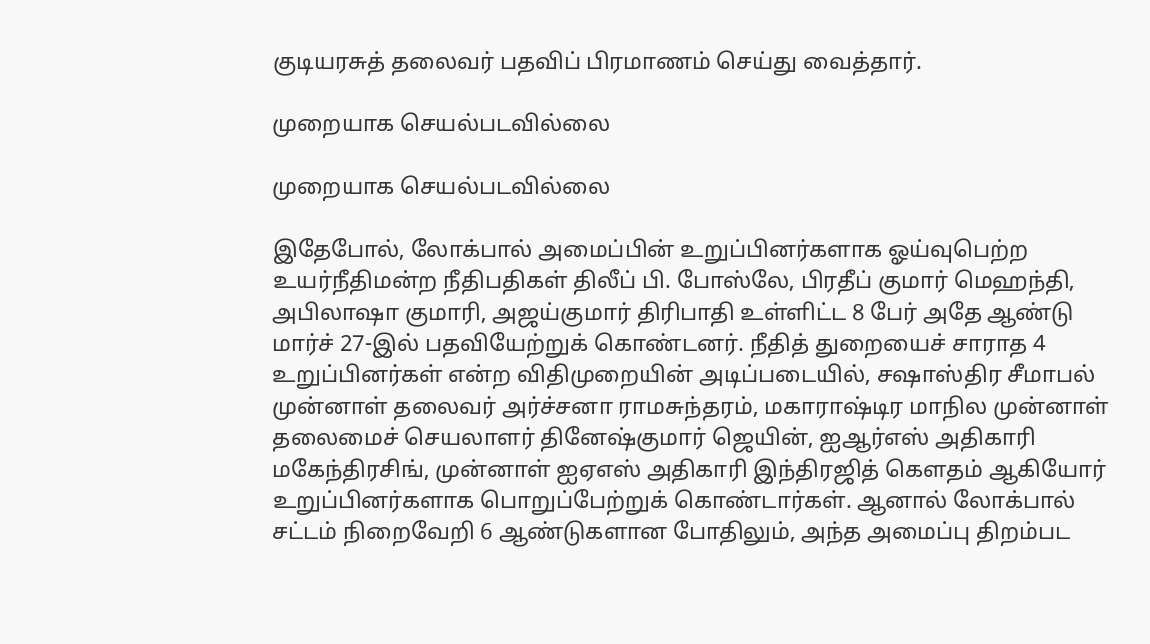குடியரசுத் தலைவர் பதவிப் பிரமாணம் செய்து வைத்தார்.

முறையாக செயல்படவில்லை

முறையாக செயல்படவில்லை

இதேபோல், லோக்பால் அமைப்பின் உறுப்பினர்களாக ஓய்வுபெற்ற உயர்நீதிமன்ற நீதிபதிகள் திலீப் பி. போஸ்லே, பிரதீப் குமார் மெஹந்தி, அபிலாஷா குமாரி, அஜய்குமார் திரிபாதி உள்ளிட்ட 8 பேர் அதே ஆண்டு மார்ச் 27-இல் பதவியேற்றுக் கொண்டனர். நீதித் துறையைச் சாராத 4 உறுப்பினர்கள் என்ற விதிமுறையின் அடிப்படையில், சஷாஸ்திர சீமாபல் முன்னாள் தலைவர் அர்ச்சனா ராமசுந்தரம், மகாராஷ்டிர மாநில முன்னாள் தலைமைச் செயலாளர் தினேஷ்குமார் ஜெயின், ஐஆர்எஸ் அதிகாரி மகேந்திரசிங், முன்னாள் ஐஏஎஸ் அதிகாரி இந்திரஜித் கௌதம் ஆகியோர் உறுப்பினர்களாக பொறுப்பேற்றுக் கொண்டார்கள். ஆனால் லோக்பால் சட்டம் நிறைவேறி 6 ஆண்டுகளான போதிலும், அந்த அமைப்பு திறம்பட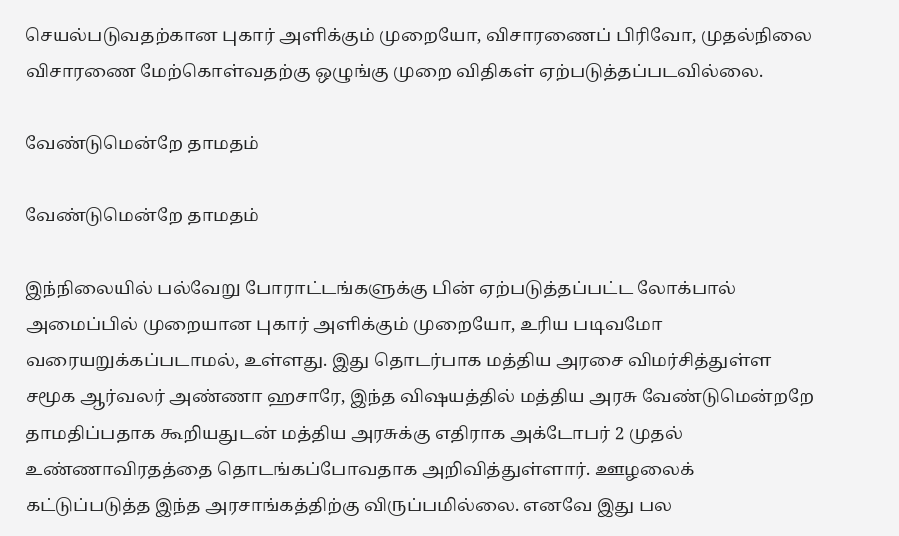செயல்படுவதற்கான புகார் அளிக்கும் முறையோ, விசாரணைப் பிரிவோ, முதல்நிலை விசாரணை மேற்கொள்வதற்கு ஒழுங்கு முறை விதிகள் ஏற்படுத்தப்படவில்லை.

வேண்டுமென்றே தாமதம்

வேண்டுமென்றே தாமதம்

இந்நிலையில் பல்வேறு போராட்டங்களுக்கு பின் ஏற்படுத்தப்பட்ட லோக்பால் அமைப்பில் முறையான புகார் அளிக்கும் முறையோ, உரிய படிவமோ வரையறுக்கப்படாமல், உள்ளது. இது தொடர்பாக மத்திய அரசை விமர்சித்துள்ள சமூக ஆர்வலர் அண்ணா ஹசாரே, இந்த விஷயத்தில் மத்திய அரசு வேண்டுமென்றறே தாமதிப்பதாக கூறியதுடன் மத்திய அரசுக்கு எதிராக அக்டோபர் 2 முதல் உண்ணாவிரதத்தை தொடங்கப்போவதாக அறிவித்துள்ளார். ஊழலைக் கட்டுப்படுத்த இந்த அரசாங்கத்திற்கு விருப்பமில்லை. எனவே இது பல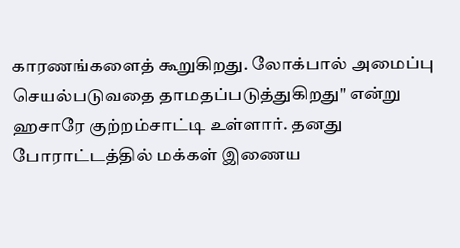காரணங்களைத் கூறுகிறது. லோக்பால் அமைப்பு செயல்படுவதை தாமதப்படுத்துகிறது" என்று ஹசாரே குற்றம்சாட்டி உள்ளார். தனது போராட்டத்தில் மக்கள் இணைய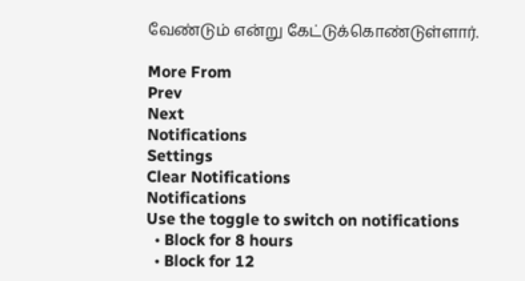வேண்டும் என்று கேட்டுக்கொண்டுள்ளார்.

More From
Prev
Next
Notifications
Settings
Clear Notifications
Notifications
Use the toggle to switch on notifications
  • Block for 8 hours
  • Block for 12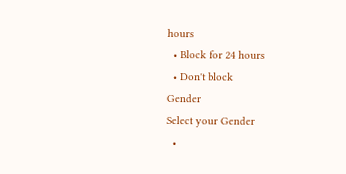hours
  • Block for 24 hours
  • Don't block
Gender
Select your Gender
  •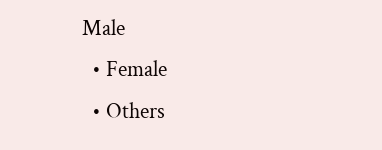Male
  • Female
  • Others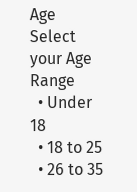Age
Select your Age Range
  • Under 18
  • 18 to 25
  • 26 to 35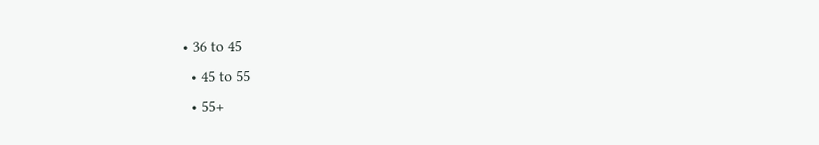• 36 to 45
  • 45 to 55
  • 55+